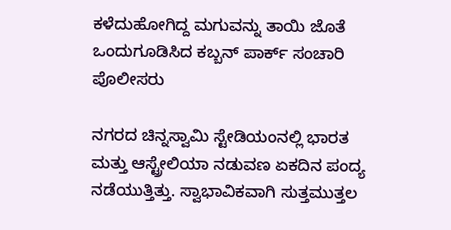ಕಳೆದುಹೋಗಿದ್ದ ಮಗುವನ್ನು ತಾಯಿ ಜೊತೆ ಒಂದುಗೂಡಿಸಿದ ಕಬ್ಬನ್ ಪಾರ್ಕ್ ಸಂಚಾರಿ ಪೊಲೀಸರು

ನಗರದ ಚಿನ್ನಸ್ವಾಮಿ ಸ್ಟೇಡಿಯಂನಲ್ಲಿ ಭಾರತ ಮತ್ತು ಆಸ್ಟ್ರೇಲಿಯಾ ನಡುವಣ ಏಕದಿನ ಪಂದ್ಯ ನಡೆಯುತ್ತಿತ್ತು. ಸ್ವಾಭಾವಿಕವಾಗಿ ಸುತ್ತಮುತ್ತಲ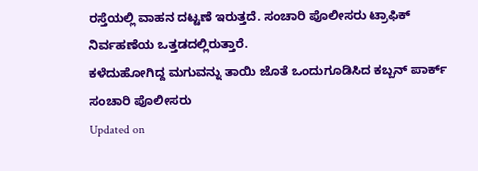ರಸ್ತೆಯಲ್ಲಿ ವಾಹನ ದಟ್ಟಣೆ ಇರುತ್ತದೆ. ಸಂಚಾರಿ ಪೊಲೀಸರು ಟ್ರಾಫಿಕ್ ನಿರ್ವಹಣೆಯ ಒತ್ತಡದಲ್ಲಿರುತ್ತಾರೆ.
ಕಳೆದುಹೋಗಿದ್ದ ಮಗುವನ್ನು ತಾಯಿ ಜೊತೆ ಒಂದುಗೂಡಿಸಿದ ಕಬ್ಬನ್ ಪಾರ್ಕ್ ಸಂಚಾರಿ ಪೊಲೀಸರು
Updated on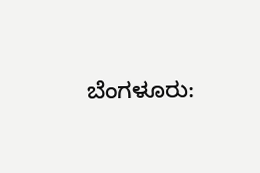ಬೆಂಗಳೂರು: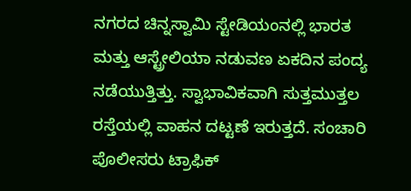ನಗರದ ಚಿನ್ನಸ್ವಾಮಿ ಸ್ಟೇಡಿಯಂನಲ್ಲಿ ಭಾರತ ಮತ್ತು ಆಸ್ಟ್ರೇಲಿಯಾ ನಡುವಣ ಏಕದಿನ ಪಂದ್ಯ ನಡೆಯುತ್ತಿತ್ತು. ಸ್ವಾಭಾವಿಕವಾಗಿ ಸುತ್ತಮುತ್ತಲ ರಸ್ತೆಯಲ್ಲಿ ವಾಹನ ದಟ್ಟಣೆ ಇರುತ್ತದೆ. ಸಂಚಾರಿ ಪೊಲೀಸರು ಟ್ರಾಫಿಕ್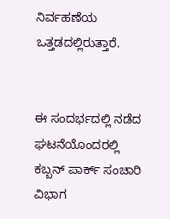ನಿರ್ವಹಣೆಯ ಒತ್ತಡದಲ್ಲಿರುತ್ತಾರೆ.


ಈ ಸಂದರ್ಭದಲ್ಲಿ ನಡೆದ ಘಟನೆಯೊಂದರಲ್ಲಿ ಕಬ್ಬನ್ ಪಾರ್ಕ್ ಸಂಚಾರಿ ವಿಭಾಗ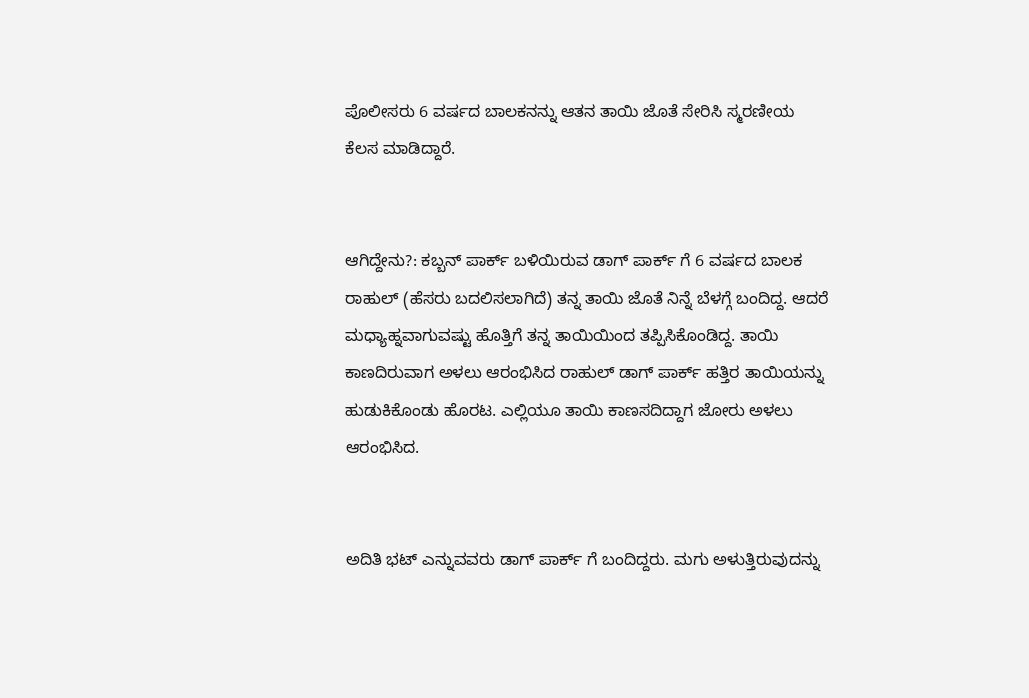ಪೊಲೀಸರು 6 ವರ್ಷದ ಬಾಲಕನನ್ನು ಆತನ ತಾಯಿ ಜೊತೆ ಸೇರಿಸಿ ಸ್ಮರಣೀಯ ಕೆಲಸ ಮಾಡಿದ್ದಾರೆ.


ಆಗಿದ್ದೇನು?: ಕಬ್ಬನ್ ಪಾರ್ಕ್ ಬಳಿಯಿರುವ ಡಾಗ್ ಪಾರ್ಕ್ ಗೆ 6 ವರ್ಷದ ಬಾಲಕ ರಾಹುಲ್ (ಹೆಸರು ಬದಲಿಸಲಾಗಿದೆ) ತನ್ನ ತಾಯಿ ಜೊತೆ ನಿನ್ನೆ ಬೆಳಗ್ಗೆ ಬಂದಿದ್ದ. ಆದರೆ ಮಧ್ಯಾಹ್ನವಾಗುವಷ್ಟು ಹೊತ್ತಿಗೆ ತನ್ನ ತಾಯಿಯಿಂದ ತಪ್ಪಿಸಿಕೊಂಡಿದ್ದ. ತಾಯಿ ಕಾಣದಿರುವಾಗ ಅಳಲು ಆರಂಭಿಸಿದ ರಾಹುಲ್ ಡಾಗ್ ಪಾರ್ಕ್ ಹತ್ತಿರ ತಾಯಿಯನ್ನು ಹುಡುಕಿಕೊಂಡು ಹೊರಟ. ಎಲ್ಲಿಯೂ ತಾಯಿ ಕಾಣಸದಿದ್ದಾಗ ಜೋರು ಅಳಲು ಆರಂಭಿಸಿದ.


ಅದಿತಿ ಭಟ್ ಎನ್ನುವವರು ಡಾಗ್ ಪಾರ್ಕ್ ಗೆ ಬಂದಿದ್ದರು. ಮಗು ಅಳುತ್ತಿರುವುದನ್ನು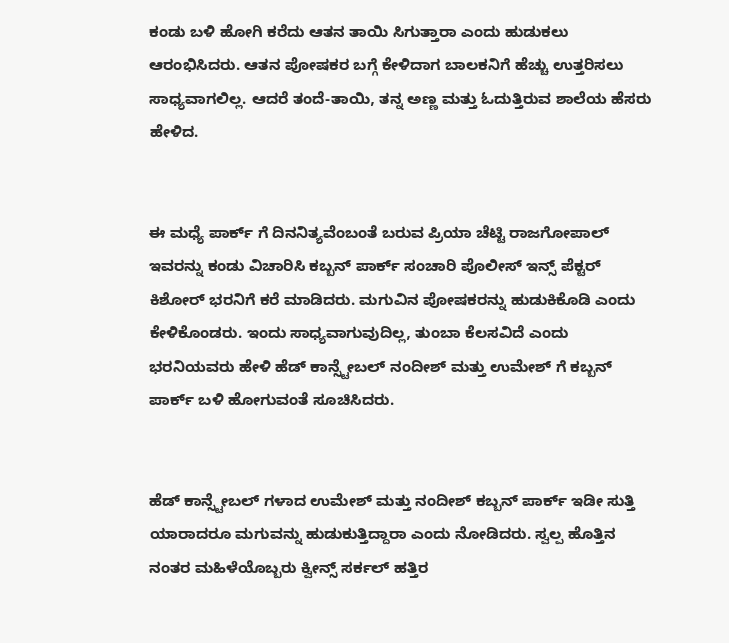ಕಂಡು ಬಳಿ ಹೋಗಿ ಕರೆದು ಆತನ ತಾಯಿ ಸಿಗುತ್ತಾರಾ ಎಂದು ಹುಡುಕಲು ಆರಂಭಿಸಿದರು. ಆತನ ಪೋಷಕರ ಬಗ್ಗೆ ಕೇಳಿದಾಗ ಬಾಲಕನಿಗೆ ಹೆಚ್ಚು ಉತ್ತರಿಸಲು ಸಾಧ್ಯವಾಗಲಿಲ್ಲ. ಆದರೆ ತಂದೆ-ತಾಯಿ, ತನ್ನ ಅಣ್ಣ ಮತ್ತು ಓದುತ್ತಿರುವ ಶಾಲೆಯ ಹೆಸರು ಹೇಳಿದ.


ಈ ಮಧ್ಯೆ ಪಾರ್ಕ್ ಗೆ ದಿನನಿತ್ಯವೆಂಬಂತೆ ಬರುವ ಪ್ರಿಯಾ ಚೆಟ್ಟಿ ರಾಜಗೋಪಾಲ್ ಇವರನ್ನು ಕಂಡು ವಿಚಾರಿಸಿ ಕಬ್ಬನ್ ಪಾರ್ಕ್ ಸಂಚಾರಿ ಪೊಲೀಸ್ ಇನ್ಸ್ ಪೆಕ್ಟರ್ ಕಿಶೋರ್ ಭರನಿಗೆ ಕರೆ ಮಾಡಿದರು. ಮಗುವಿನ ಪೋಷಕರನ್ನು ಹುಡುಕಿಕೊಡಿ ಎಂದು ಕೇಳಿಕೊಂಡರು. ಇಂದು ಸಾಧ್ಯವಾಗುವುದಿಲ್ಲ, ತುಂಬಾ ಕೆಲಸವಿದೆ ಎಂದು ಭರನಿಯವರು ಹೇಳಿ ಹೆಡ್ ಕಾನ್ಸ್ಟೇಬಲ್ ನಂದೀಶ್ ಮತ್ತು ಉಮೇಶ್ ಗೆ ಕಬ್ಬನ್ ಪಾರ್ಕ್ ಬಳಿ ಹೋಗುವಂತೆ ಸೂಚಿಸಿದರು.


ಹೆಡ್ ಕಾನ್ಸ್ಟೇಬಲ್ ಗಳಾದ ಉಮೇಶ್ ಮತ್ತು ನಂದೀಶ್ ಕಬ್ಬನ್ ಪಾರ್ಕ್ ಇಡೀ ಸುತ್ತಿ ಯಾರಾದರೂ ಮಗುವನ್ನು ಹುಡುಕುತ್ತಿದ್ದಾರಾ ಎಂದು ನೋಡಿದರು. ಸ್ವಲ್ಪ ಹೊತ್ತಿನ ನಂತರ ಮಹಿಳೆಯೊಬ್ಬರು ಕ್ವೀನ್ಸ್ ಸರ್ಕಲ್ ಹತ್ತಿರ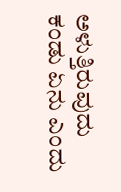ಅಳುತ್ತಿರುವುದು ಕಂಡು ಏನು ಎಂದು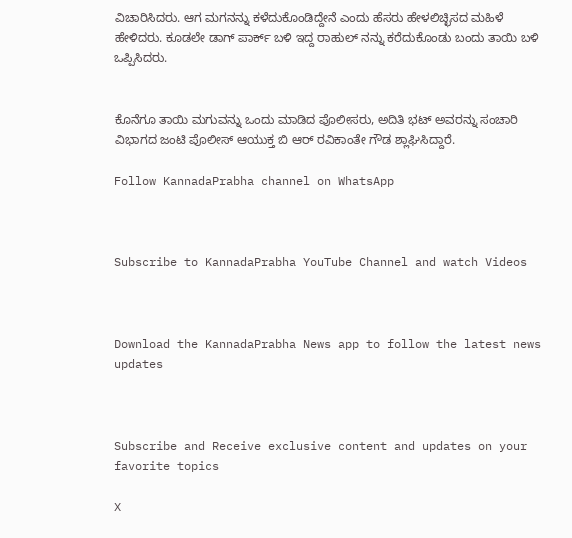ವಿಚಾರಿಸಿದರು. ಆಗ ಮಗನನ್ನು ಕಳೆದುಕೊಂಡಿದ್ದೇನೆ ಎಂದು ಹೆಸರು ಹೇಳಲಿಚ್ಛಿಸದ ಮಹಿಳೆ ಹೇಳಿದರು. ಕೂಡಲೇ ಡಾಗ್ ಪಾರ್ಕ್ ಬಳಿ ಇದ್ದ ರಾಹುಲ್ ನನ್ನು ಕರೆದುಕೊಂಡು ಬಂದು ತಾಯಿ ಬಳಿ ಒಪ್ಪಿಸಿದರು.


ಕೊನೆಗೂ ತಾಯಿ ಮಗುವನ್ನು ಒಂದು ಮಾಡಿದ ಪೊಲೀಸರು, ಅದಿತಿ ಭಟ್ ಅವರನ್ನು ಸಂಚಾರಿ ವಿಭಾಗದ ಜಂಟಿ ಪೊಲೀಸ್ ಆಯುಕ್ತ ಬಿ ಆರ್ ರವಿಕಾಂತೇ ಗೌಡ ಶ್ಲಾಘಿಸಿದ್ದಾರೆ.

Follow KannadaPrabha channel on WhatsApp



Subscribe to KannadaPrabha YouTube Channel and watch Videos



Download the KannadaPrabha News app to follow the latest news updates



Subscribe and Receive exclusive content and updates on your favorite topics

X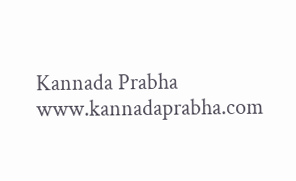Kannada Prabha
www.kannadaprabha.com